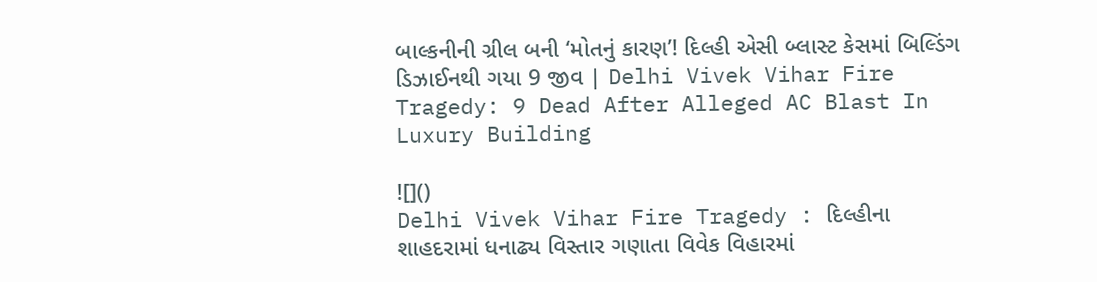બાલ્કનીની ગ્રીલ બની ‘મોતનું કારણ’! દિલ્હી એસી બ્લાસ્ટ કેસમાં બિલ્ડિંગ ડિઝાઈનથી ગયા 9 જીવ | Delhi Vivek Vihar Fire Tragedy: 9 Dead After Alleged AC Blast In Luxury Building

![]()
Delhi Vivek Vihar Fire Tragedy : દિલ્હીના શાહદરામાં ધનાઢ્ય વિસ્તાર ગણાતા વિવેક વિહારમાં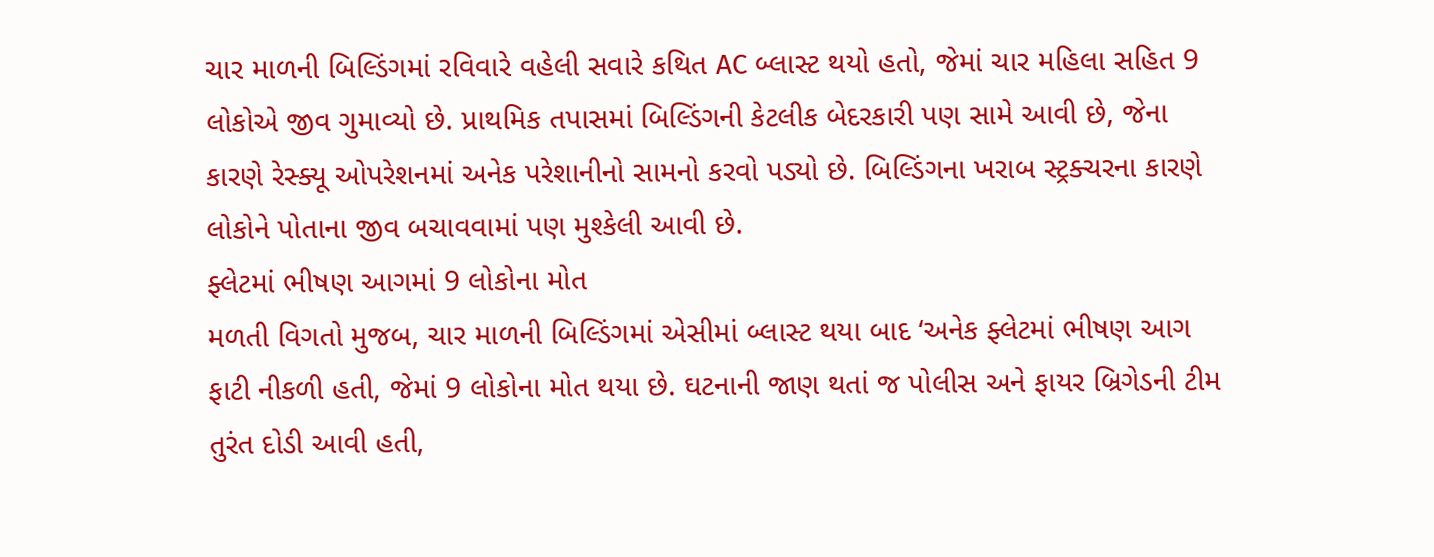ચાર માળની બિલ્ડિંગમાં રવિવારે વહેલી સવારે કથિત AC બ્લાસ્ટ થયો હતો, જેમાં ચાર મહિલા સહિત 9 લોકોએ જીવ ગુમાવ્યો છે. પ્રાથમિક તપાસમાં બિલ્ડિંગની કેટલીક બેદરકારી પણ સામે આવી છે, જેના કારણે રેસ્ક્યૂ ઓપરેશનમાં અનેક પરેશાનીનો સામનો કરવો પડ્યો છે. બિલ્ડિંગના ખરાબ સ્ટ્રક્ચરના કારણે લોકોને પોતાના જીવ બચાવવામાં પણ મુશ્કેલી આવી છે.
ફ્લેટમાં ભીષણ આગમાં 9 લોકોના મોત
મળતી વિગતો મુજબ, ચાર માળની બિલ્ડિંગમાં એસીમાં બ્લાસ્ટ થયા બાદ ‘અનેક ફ્લેટમાં ભીષણ આગ ફાટી નીકળી હતી, જેમાં 9 લોકોના મોત થયા છે. ઘટનાની જાણ થતાં જ પોલીસ અને ફાયર બ્રિગેડની ટીમ તુરંત દોડી આવી હતી,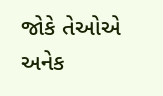જોકે તેઓએ અનેક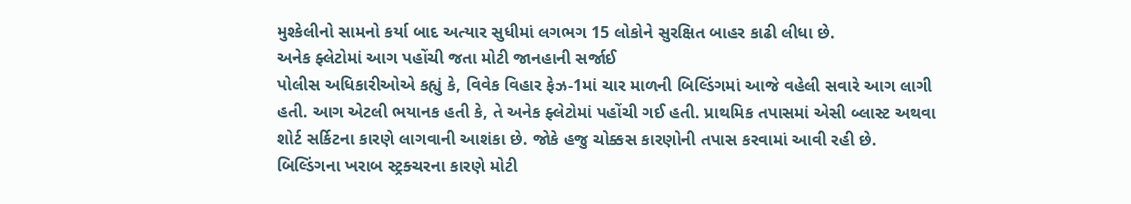મુશ્કેલીનો સામનો કર્યા બાદ અત્યાર સુધીમાં લગભગ 15 લોકોને સુરક્ષિત બાહર કાઢી લીધા છે.
અનેક ફ્લેટોમાં આગ પહોંચી જતા મોટી જાનહાની સર્જાઈ
પોલીસ અધિકારીઓએ કહ્યું કે, વિવેક વિહાર ફેઝ-1માં ચાર માળની બિલ્ડિંગમાં આજે વહેલી સવારે આગ લાગી હતી. આગ એટલી ભયાનક હતી કે, તે અનેક ફ્લેટોમાં પહોંચી ગઈ હતી. પ્રાથમિક તપાસમાં એસી બ્લાસ્ટ અથવા શોર્ટ સર્કિટના કારણે લાગવાની આશંકા છે. જોકે હજુ ચોક્કસ કારણોની તપાસ કરવામાં આવી રહી છે.
બિલ્ડિંગના ખરાબ સ્ટ્રક્ચરના કારણે મોટી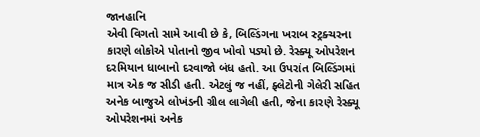જાનહાનિ
એવી વિગતો સામે આવી છે કે, બિલ્ડિંગના ખરાબ સ્ટ્રક્ચરના કારણે લોકોએ પોતાનો જીવ ખોવો પડ્યો છે. રેસ્ક્યૂ ઓપરેશન દરમિયાન ધાબાનો દરવાજો બંધ હતો. આ ઉપરાંત બિલ્ડિંગમાં માત્ર એક જ સીડી હતી. એટલું જ નહીં, ફ્લેટોની ગેલેરી સહિત અનેક બાજુએ લોખંડની ગ્રીલ લાગેલી હતી, જેના કારણે રેસ્ક્યૂ ઓપરેશનમાં અનેક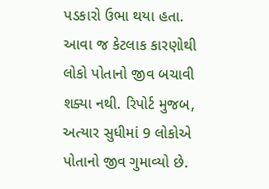પડકારો ઉભા થયા હતા. આવા જ કેટલાક કારણોથી લોકો પોતાનો જીવ બચાવી શક્યા નથી. રિપોર્ટ મુજબ, અત્યાર સુધીમાં 9 લોકોએ પોતાનો જીવ ગુમાવ્યો છે.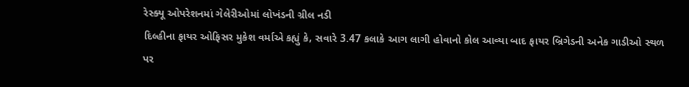રેસ્ક્યૂ ઓપરેશનમાં ગેલેરીઓમાં લોખંડની ગ્રીલ નડી
દિલ્હીના ફાયર ઓફિસર મુકેશ વર્માએ કહ્યું કે, સવારે 3.47 કલાકે આગ લાગી હોવાનો કોલ આવ્યા બાદ ફાયર બ્રિગેડની અનેક ગાડીઓ સ્થળ પર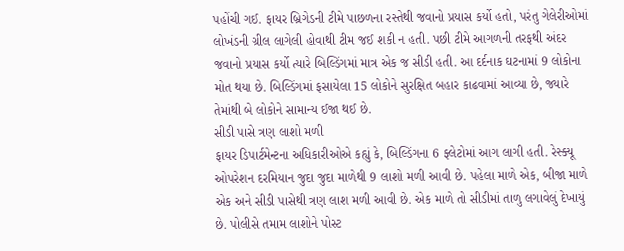પહોંચી ગઈ. ફાયર બ્રિગેડની ટીમે પાછળના રસ્તેથી જવાનો પ્રયાસ કર્યો હતો, પરંતુ ગેલેરીઓમાં લોખંડની ગ્રીલ લાગેલી હોવાથી ટીમ જઈ શકી ન હતી. પછી ટીમે આગળની તરફથી અંદર જવાનો પ્રયાસ કર્યો ત્યારે બિલ્ડિંગમાં માત્ર એક જ સીડી હતી. આ દર્દનાક ઘટનામાં 9 લોકોના મોત થયા છે. બિલ્ડિંગમાં ફસાયેલા 15 લોકોને સુરક્ષિત બહાર કાઢવામાં આવ્યા છે, જ્યારે તેમાંથી બે લોકોને સામાન્ય ઈજા થઈ છે.
સીડી પાસે ત્રણ લાશો મળી
ફાયર ડિપાર્ટમેન્ટના અધિકારીઓએ કહ્યું કે, બિલ્ડિંગના 6 ફ્લેટોમાં આગ લાગી હતી. રેસ્ક્યૂ ઓપરેશન દરમિયાન જુદા જુદા માળેથી 9 લાશો મળી આવી છે. પહેલા માળે એક, બીજા માળે એક અને સીડી પાસેથી ત્રણ લાશ મળી આવી છે. એક માળે તો સીડીમાં તાળુ લગાવેલું દેખાયું છે. પોલીસે તમામ લાશોને પોસ્ટ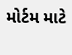મોર્ટમ માટે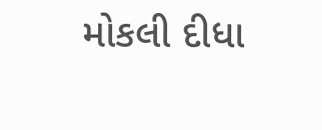મોકલી દીધા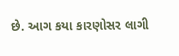છે. આગ કયા કારણોસર લાગી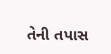તેની તપાસ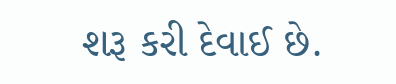શરૂ કરી દેવાઈ છે.